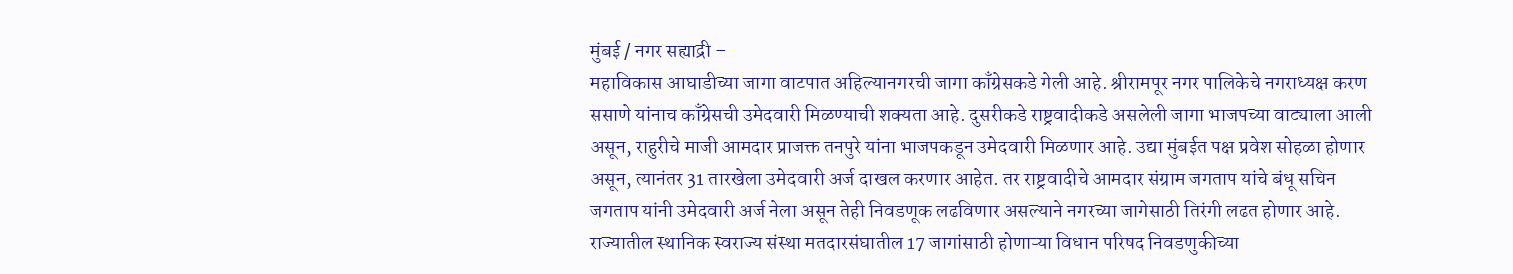मुंबई / नगर सह्याद्री –
महाविकास आघाडीच्या जागा वाटपात अहिल्यानगरची जागा काँग्रेसकडे गेली आहे. श्रीरामपूर नगर पालिकेचे नगराध्यक्ष करण ससाणे यांनाच काँग्रेसची उमेदवारी मिळण्याची शक्यता आहे. दुसरीकडे राष्ट्रवादीकडे असलेली जागा भाजपच्या वाट्याला आली असून, राहुरीचे माजी आमदार प्राजक्त तनपुरे यांना भाजपकडून उमेदवारी मिळणार आहे. उद्या मुंबईत पक्ष प्रवेश सोहळा होणार असून, त्यानंतर 31 तारखेला उमेदवारी अर्ज दाखल करणार आहेत. तर राष्ट्रवादीचे आमदार संग्राम जगताप यांचे बंधू सचिन जगताप यांनी उमेदवारी अर्ज नेला असून तेही निवडणूक लढविणार असल्याने नगरच्या जागेसाठी तिरंगी लढत होणार आहे.
राज्यातील स्थानिक स्वराज्य संस्था मतदारसंघातील 17 जागांसाठी होणाऱ्या विधान परिषद निवडणुकीच्या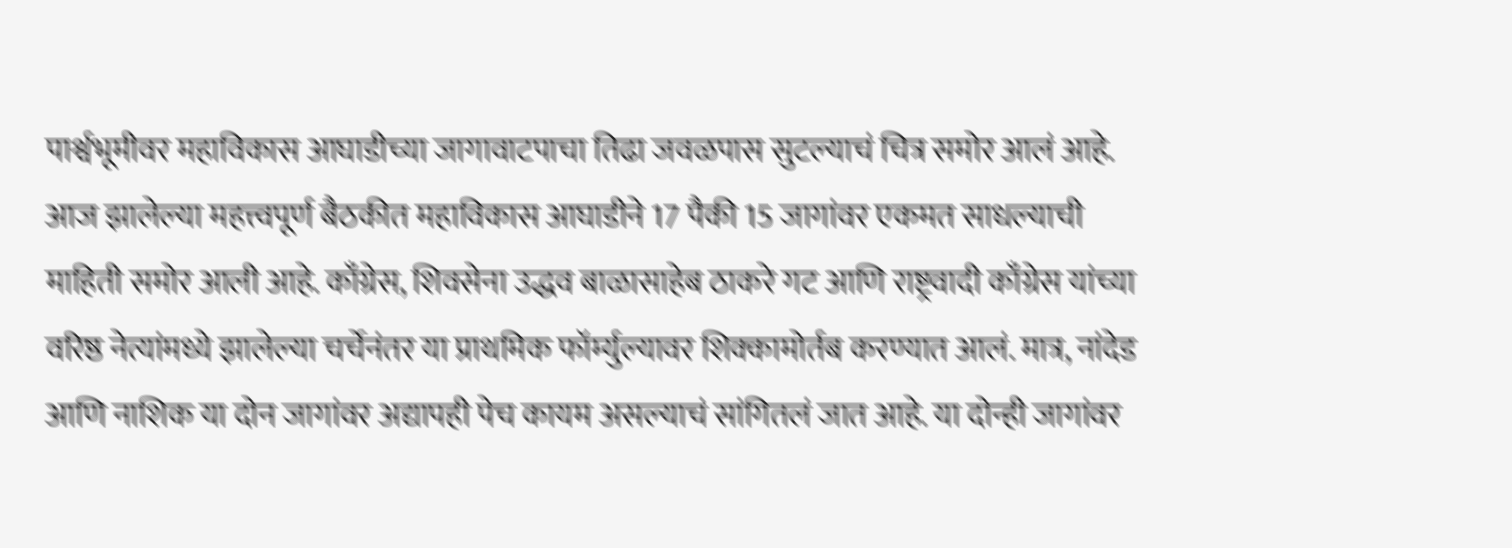पार्श्वभूमीवर महाविकास आघाडीच्या जागावाटपाचा तिढा जवळपास सुटल्याचं चित्र समोर आलं आहे. आज झालेल्या महत्त्वपूर्ण बैठकीत महाविकास आघाडीने 17 पैकी 15 जागांवर एकमत साधल्याची माहिती समोर आली आहे. काँग्रेस, शिवसेना उद्धव बाळासाहेब ठाकरे गट आणि राष्ट्रवादी काँग्रेस यांच्या वरिष्ठ नेत्यांमध्ये झालेल्या चर्चेनंतर या प्राथमिक फॉर्म्युल्यावर शिक्कामोर्तब करण्यात आलं. मात्र, नांदेड आणि नाशिक या दोन जागांवर अद्यापही पेच कायम असल्याचं सांगितलं जात आहे. या दोन्ही जागांवर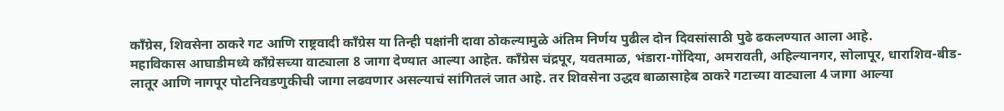काँग्रेस, शिवसेना ठाकरे गट आणि राष्ट्रवादी काँग्रेस या तिन्ही पक्षांनी दावा ठोकल्यामुळे अंतिम निर्णय पुढील दोन दिवसांसाठी पुढे ढकलण्यात आला आहे.
महाविकास आघाडीमध्ये काँग्रेसच्या वाट्याला 8 जागा देण्यात आल्या आहेत. काँग्रेस चंद्रपूर, यवतमाळ, भंडारा-गोंदिया, अमरावती, अहिल्यानगर, सोलापूर, धाराशिव-बीड-लातूर आणि नागपूर पोटनिवडणुकीची जागा लढवणार असल्याचं सांगितलं जात आहे. तर शिवसेना उद्धव बाळासाहेब ठाकरे गटाच्या वाट्याला 4 जागा आल्या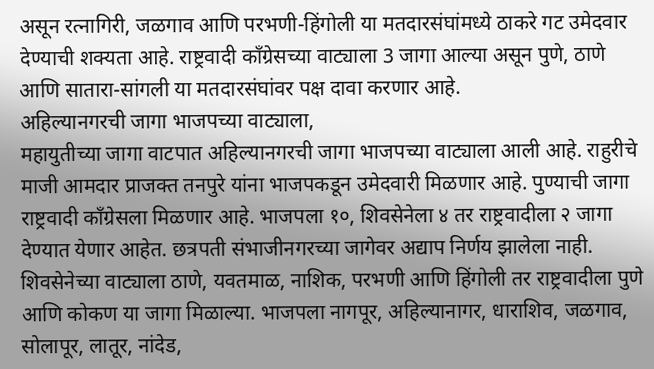असून रत्नागिरी, जळगाव आणि परभणी-हिंगोली या मतदारसंघांमध्ये ठाकरे गट उमेदवार देण्याची शक्यता आहे. राष्ट्रवादी काँग्रेसच्या वाट्याला 3 जागा आल्या असून पुणे, ठाणे आणि सातारा-सांगली या मतदारसंघांवर पक्ष दावा करणार आहे.
अहिल्यानगरची जागा भाजपच्या वाट्याला,
महायुतीच्या जागा वाटपात अहिल्यानगरची जागा भाजपच्या वाट्याला आली आहे. राहुरीचे माजी आमदार प्राजक्त तनपुरे यांना भाजपकडून उमेदवारी मिळणार आहे. पुण्याची जागा राष्ट्रवादी काँग्रेसला मिळणार आहे. भाजपला १०, शिवसेनेला ४ तर राष्ट्रवादीला २ जागा देण्यात येणार आहेत. छत्रपती संभाजीनगरच्या जागेवर अद्याप निर्णय झालेला नाही.
शिवसेनेच्या वाट्याला ठाणे, यवतमाळ, नाशिक, परभणी आणि हिंगोली तर राष्ट्रवादीला पुणे आणि कोकण या जागा मिळाल्या. भाजपला नागपूर, अहिल्यानागर, धाराशिव, जळगाव, सोलापूर, लातूर, नांदेड,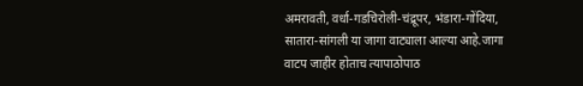अमरावती, वर्धा-गडचिरोली-चंद्रूपर, भंडारा-गोंदिया, सातारा-सांगली या जागा वाट्याला आल्या आहे.जागा वाटप जाहीर होताच त्यापाठोपाठ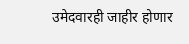उमेदवारही जाहीर होणार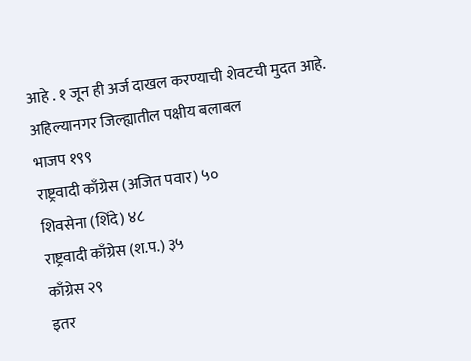आहे . १ जून ही अर्ज दाखल करण्याची शेवटची मुदत आहे.
अहिल्यानगर जिल्ह्यातील पक्षीय बलाबल
भाजप १९९
राष्ट्रवादी काँग्रेस (अजित पवार) ५०
शिवसेना (शिंदे) ४८
राष्ट्रवादी काँग्रेस (श.प.) ३५
काँग्रेस २९
इतर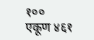१००
एकूण ४६१